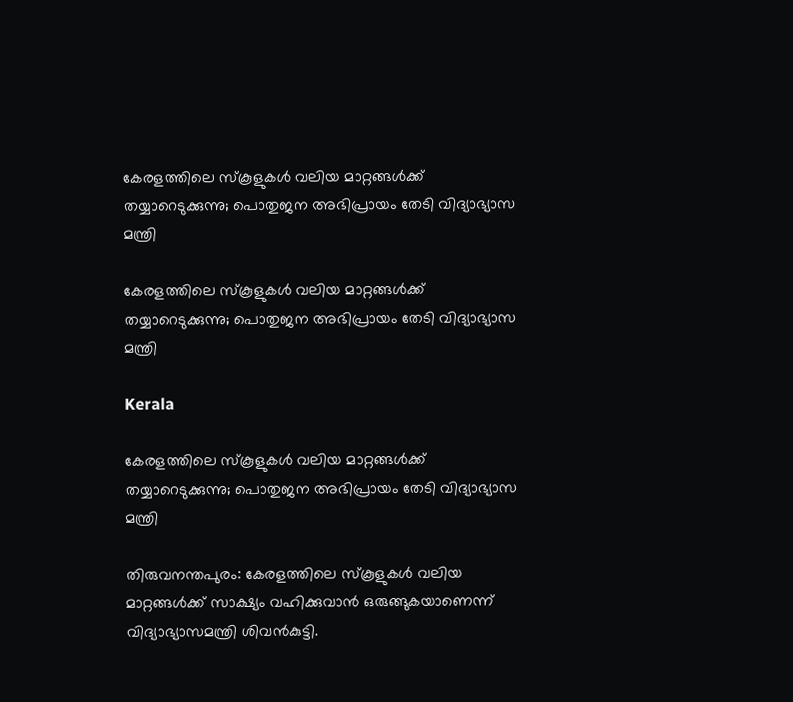കേരളത്തിലെ സ്കൂളുകള്‍ വലിയ മാറ്റങ്ങള്‍ക്ക് തയ്യാറെടുക്കുന്നു; പൊതുജന അഭിപ്രായം തേടി വിദ്യാഭ്യാസ മന്ത്രി

കേരളത്തിലെ സ്കൂളുകള്‍ വലിയ മാറ്റങ്ങള്‍ക്ക് തയ്യാറെടുക്കുന്നു; പൊതുജന അഭിപ്രായം തേടി വിദ്യാഭ്യാസ മന്ത്രി

Kerala

കേരളത്തിലെ സ്കൂളുകള്‍ വലിയ മാറ്റങ്ങള്‍ക്ക് തയ്യാറെടുക്കുന്നു; പൊതുജന അഭിപ്രായം തേടി വിദ്യാഭ്യാസ മന്ത്രി

തിരുവനന്തപുരം: കേരളത്തിലെ സ്കൂളുകള്‍ വലിയ മാറ്റങ്ങള്‍ക്ക് സാക്ഷ്യം വഹിക്കുവാന്‍ ഒരുങ്ങുകയാണെന്ന് വിദ്യാഭ്യാസമന്ത്രി ശിവന്‍കുട്ടി.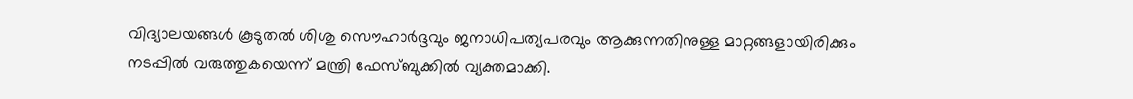വിദ്യാലയങ്ങള്‍ കൂടുതല്‍ ശിശു സൌഹാര്‍ദ്ദവും ജനാധിപത്യപരവും ആക്കുന്നതിനുള്ള മാറ്റങ്ങളായിരിക്കും നടപ്പില്‍ വരുത്തുകയെന്ന് മന്ത്രി ഫേസ്ബുക്കില്‍ വ്യക്തമാക്കി.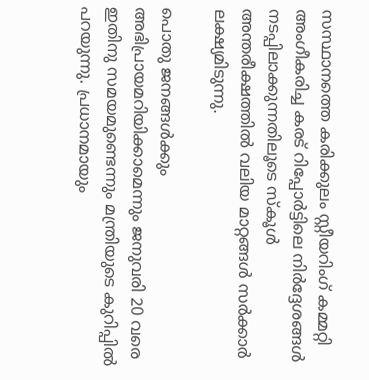സസ്ഥാനത്തെ കരിക്കുലം സ്റ്റീയറിംഗ് കമ്മറ്റി അംഗീകരിച്ച കരട് റിപ്പോര്‍ട്ടിലെ നിര്‍ദ്ദേശങ്ങള്‍ നടപ്പിലാക്കുന്നതിലൂടെ സ്കൂള്‍ അന്തരീക്ഷത്തില്‍ വലിയ മാറ്റങ്ങള്‍ സര്‍ക്കാര്‍ ലക്ഷ്യമിടുന്നു.

പൊതു ജനങ്ങള്‍ക്കും അഭിപ്രായമറിയിക്കാമെന്നും ജനുവരി 20 വരെ ഇതിനു സമയമുണ്ടെന്നും മന്ത്രിയുടെ കുറിപ്പില്‍ പറയുന്നു. പ്രധാനമായും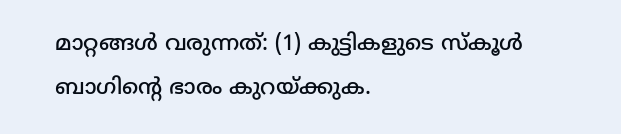മാറ്റങ്ങള്‍ വരുന്നത്: (1) കുട്ടികളുടെ സ്കൂള്‍ ബാഗിന്റെ ഭാരം കുറയ്ക്കുക.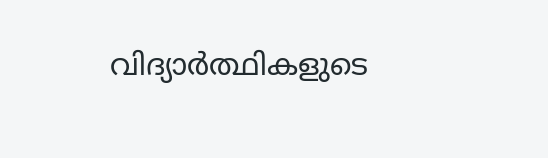വിദ്യാര്‍ത്ഥികളുടെ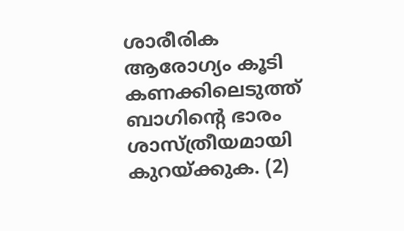ശാരീരിക ആരോഗ്യം കൂടി കണക്കിലെടുത്ത് ബാഗിന്റെ ഭാരം ശാസ്ത്രീയമായി കുറയ്ക്കുക. (2)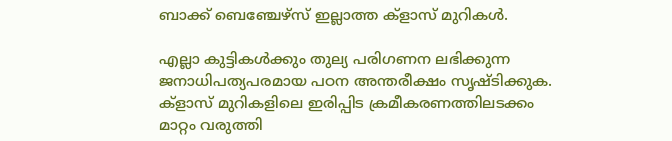ബാക്ക് ബെഞ്ചേഴ്സ് ഇല്ലാത്ത ക്ളാസ് മുറികള്‍.

എല്ലാ കുട്ടികള്‍ക്കും തുല്യ പരിഗണന ലഭിക്കുന്ന ജനാധിപത്യപരമായ പഠന അന്തരീക്ഷം സൃഷ്ടിക്കുക. ക്ളാസ് മുറികളിലെ ഇരിപ്പിട ക്രമീകരണത്തിലടക്കം മാറ്റം വരുത്തി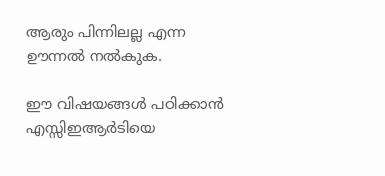ആരും പിന്നിലല്ല എന്ന ഊന്നല്‍ നല്‍കുക.

ഈ വിഷയങ്ങള്‍ പഠിക്കാന്‍ എസ്സിഇആര്‍ടിയെ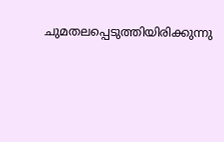ചുമതലപ്പെടുത്തിയിരിക്കുന്നു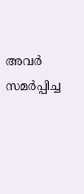അവര്‍ സമര്‍പ്പിച്ച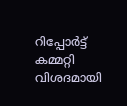റിപ്പോര്‍ട്ട് കമ്മറ്റി വിശദമായി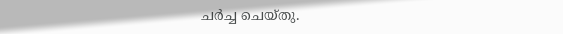ചര്‍ച്ച ചെയ്തു.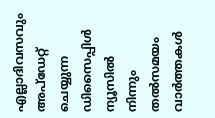എല്ലാദിവസവും അപ്ഡേറ്റ് ചെയ്യുന്ന ഡിസൈപ്പിൾ ന്യൂസിൽ നിന്നും തൽസമയം വാർത്തകൾ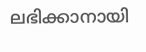ലഭിക്കാനായി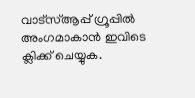വാട്സ്ആപ്പ് ഗ്രൂപ്പിൽ അംഗമാകാൻ ഇവിടെ ക്ലിക്ക് ചെയ്യുക.